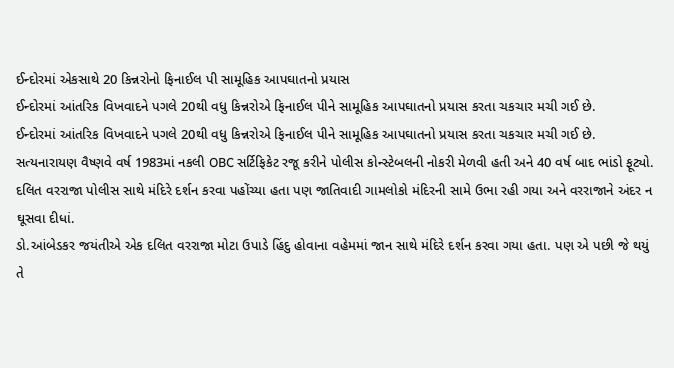ઈન્દોરમાં એકસાથે 20 કિન્નરોનો ફિનાઈલ પી સામૂહિક આપઘાતનો પ્રયાસ
ઈન્દોરમાં આંતરિક વિખવાદને પગલે 20થી વધુ કિન્નરોએ ફિનાઈલ પીને સામૂહિક આપઘાતનો પ્રયાસ કરતા ચકચાર મચી ગઈ છે.
ઈન્દોરમાં આંતરિક વિખવાદને પગલે 20થી વધુ કિન્નરોએ ફિનાઈલ પીને સામૂહિક આપઘાતનો પ્રયાસ કરતા ચકચાર મચી ગઈ છે.
સત્યનારાયણ વૈષ્ણવે વર્ષ 1983માં નકલી OBC સર્ટિફિકેટ રજૂ કરીને પોલીસ કોન્સ્ટેબલની નોકરી મેળવી હતી અને 40 વર્ષ બાદ ભાંડો ફૂટ્યો.
દલિત વરરાજા પોલીસ સાથે મંદિરે દર્શન કરવા પહોંચ્યા હતા પણ જાતિવાદી ગામલોકો મંદિરની સામે ઉભા રહી ગયા અને વરરાજાને અંદર ન ઘૂસવા દીધાં.
ડો.આંબેડકર જયંતીએ એક દલિત વરરાજા મોટા ઉપાડે હિંદુ હોવાના વહેમમાં જાન સાથે મંદિરે દર્શન કરવા ગયા હતા. પણ એ પછી જે થયું તે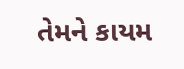તેમને કાયમ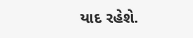યાદ રહેશે.